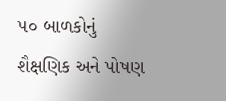૫૦ બાળકોનું શૈક્ષણિક અને પોષણ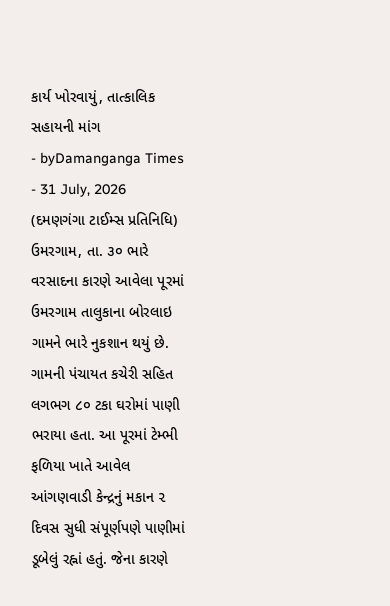કાર્ય ખોરવાયું, તાત્કાલિક સહાયની માંગ
- byDamanganga Times
- 31 July, 2026
(દમણગંગા ટાઈમ્સ પ્રતિનિધિ)
ઉમરગામ, તા. ૩૦ ભારે વરસાદના કારણે આવેલા પૂરમાં ઉમરગામ તાલુકાના બોરલાઇ ગામને ભારે નુકશાન થયું છે. ગામની પંચાયત કચેરી સહિત લગભગ ૮૦ ટકા ઘરોમાં પાણી ભરાયા હતા. આ પૂરમાં ટેમ્ભી ફળિયા ખાતે આવેલ આંગણવાડી કેન્દ્રનું મકાન ૨ દિવસ સુધી સંપૂર્ણપણે પાણીમાં ડૂબેલું રહ્નાં હતું. જેના કારણે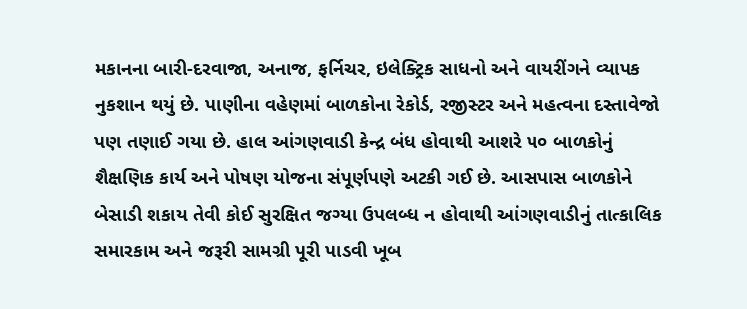મકાનના બારી-દરવાજા, અનાજ, ફર્નિચર, ઇલેક્ટ્રિક સાધનો અને વાયરીંગને વ્યાપક નુકશાન થયું છે. પાણીના વહેણમાં બાળકોના રેકોર્ડ, રજીસ્ટર અને મહત્વના દસ્તાવેજો પણ તણાઈ ગયા છે. હાલ આંગણવાડી કેન્દ્ર બંધ હોવાથી આશરે ૫૦ બાળકોનું શૈક્ષણિક કાર્ય અને પોષણ યોજના સંપૂર્ણપણે અટકી ગઈ છે. આસપાસ બાળકોને બેસાડી શકાય તેવી કોઈ સુરક્ષિત જગ્યા ઉપલબ્ધ ન હોવાથી આંગણવાડીનું તાત્કાલિક સમારકામ અને જરૂરી સામગ્રી પૂરી પાડવી ખૂબ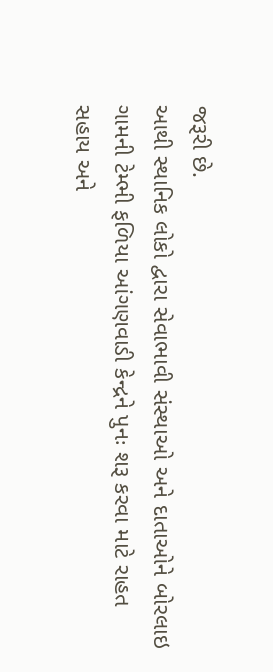જરૂરી છે.
આથી સ્થાનિક લોકો દ્વારા સેવાભાવી સંસ્થાઓ અને દાતાઓને બોરલાઇ ગામની ટેમ્ભી ફળિયા આંગણવાડી કેન્દ્રને પુનઃ શરૂ કરવા માટે રાહત સહાય અને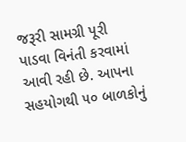જરૂરી સામગ્રી પૂરી પાડવા વિનંતી કરવામાં આવી રહી છે. આપના સહયોગથી ૫૦ બાળકોનું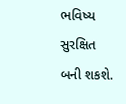ભવિષ્ય સુરક્ષિત બની શકશે.